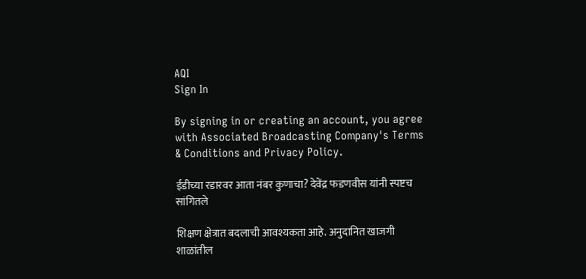AQI
Sign In

By signing in or creating an account, you agree with Associated Broadcasting Company's Terms & Conditions and Privacy Policy.

ईडीच्या रडारवर आता नंबर कुणाचा? देवेंद्र फडणवीस यांनी स्पष्टच सांगितले

शिक्षण क्षेत्रात बदलाची आवश्यकता आहे. अनुदानित खाजगी शाळांतील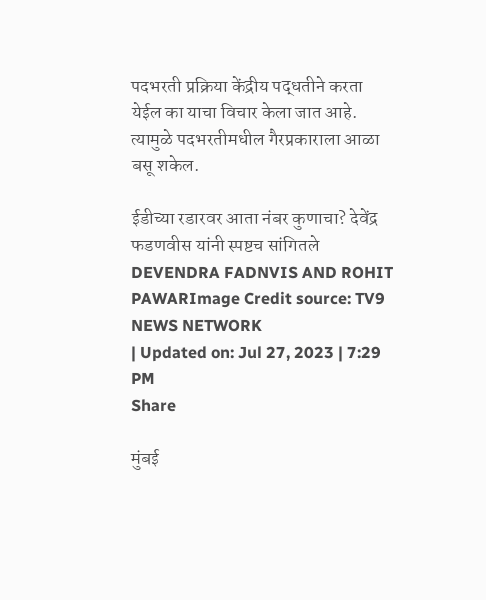पदभरती प्रक्रिया केंद्रीय पद्धतीने करता येईल का याचा विचार केला जात आहे. त्यामुळे पदभरतीमधील गैरप्रकाराला आळा बसू शकेल.

ईडीच्या रडारवर आता नंबर कुणाचा? देवेंद्र फडणवीस यांनी स्पष्टच सांगितले
DEVENDRA FADNVIS AND ROHIT PAWARImage Credit source: TV9 NEWS NETWORK
| Updated on: Jul 27, 2023 | 7:29 PM
Share

मुंबई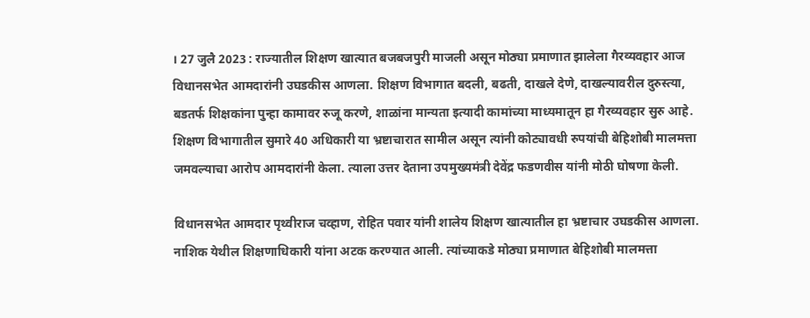। 27 जुलै 2023 : राज्यातील शिक्षण खात्यात बजबजपुरी माजली असून मोठ्या प्रमाणात झालेला गैरव्यवहार आज विधानसभेत आमदारांनी उघडकीस आणला. शिक्षण विभागात बदली, बढती, दाखले देणे, दाखल्यावरील दुरुस्त्या, बडतर्फ शिक्षकांना पुन्हा कामावर रुजू करणे, शाळांना मान्यता इत्यादी कामांच्या माध्यमातून हा गैरव्यवहार सुरु आहे. शिक्षण विभागातील सुमारे 40 अधिकारी या भ्रष्टाचारात सामील असून त्यांनी कोट्यावधी रुपयांची बेहिशोबी मालमत्ता जमवल्याचा आरोप आमदारांनी केला. त्याला उत्तर देताना उपमुख्यमंत्री देवेंद्र फडणवीस यांनी मोठी घोषणा केली.

विधानसभेत आमदार पृथ्वीराज चव्हाण, रोहित पवार यांनी शालेय शिक्षण खात्यातील हा भ्रष्टाचार उघडकीस आणला. नाशिक येथील शिक्षणाधिकारी यांना अटक करण्यात आली. त्यांच्याकडे मोठ्या प्रमाणात बेहिशोबी मालमत्ता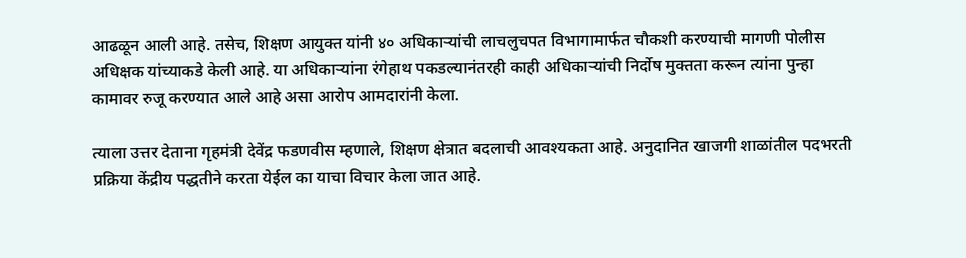आढळून आली आहे. तसेच, शिक्षण आयुक्त यांनी ४० अधिकाऱ्यांची लाचलुचपत विभागामार्फत चौकशी करण्याची मागणी पोलीस अधिक्षक यांच्याकडे केली आहे. या अधिकाऱ्यांना रंगेहाथ पकडल्यानंतरही काही अधिकाऱ्यांची निर्दोष मुक्तता करून त्यांना पुन्हा कामावर रुजू करण्यात आले आहे असा आरोप आमदारांनी केला.

त्याला उत्तर देताना गृहमंत्री देवेंद्र फडणवीस म्हणाले, शिक्षण क्षेत्रात बदलाची आवश्यकता आहे. अनुदानित खाजगी शाळांतील पदभरती प्रक्रिया केंद्रीय पद्धतीने करता येईल का याचा विचार केला जात आहे.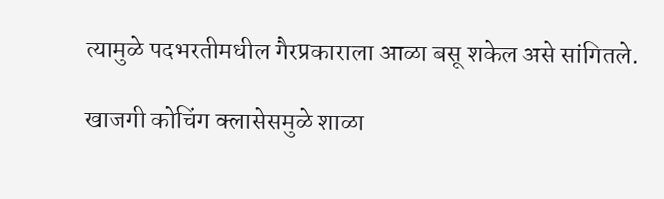त्यामुळे पदभरतीमधील गैरप्रकाराला आळा बसू शकेल असे सांगितले.

खाजगी कोचिंग क्लासेसमुळे शाळा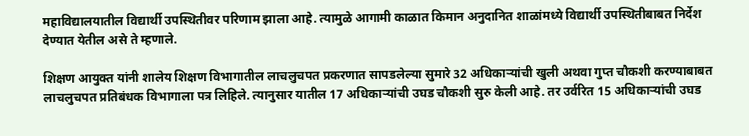महाविद्यालयातील विद्यार्थी उपस्थितीवर परिणाम झाला आहे. त्यामुळे आगामी काळात किमान अनुदानित शाळांमध्ये विद्यार्थी उपस्थितीबाबत निर्देश देण्यात येतील असे ते म्हणाले.

शिक्षण आयुक्त यांनी शालेय शिक्षण विभागातील लाचलुचपत प्रकरणात सापडलेल्या सुमारे 32 अधिकाऱ्यांची खुली अथवा गुप्त चौकशी करण्याबाबत लाचलुचपत प्रतिबंधक विभागाला पत्र लिहिले. त्यानुसार यातील 17 अधिकाऱ्यांची उघड चौकशी सुरु केली आहे. तर उर्वरित 15 अधिकाऱ्यांची उघड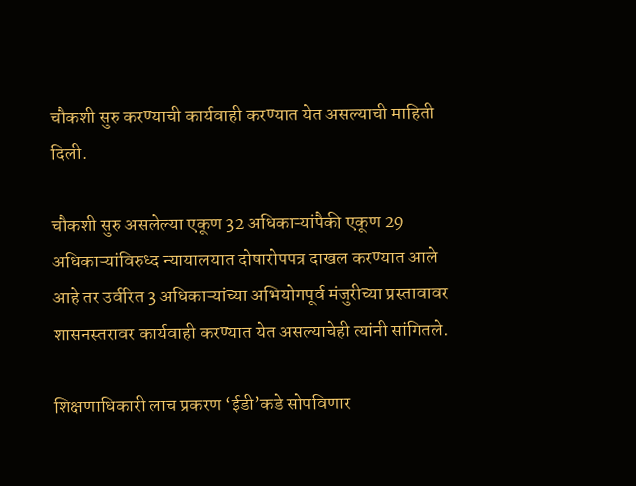चौकशी सुरु करण्याची कार्यवाही करण्यात येत असल्याची माहिती दिली.

चौकशी सुरु असलेल्या एकूण 32 अधिकाऱ्यांपैकी एकूण 29 अधिकाऱ्यांविरुध्द न्यायालयात दोषारोपपत्र दाखल करण्यात आले आहे तर उर्वरित 3 अधिकाऱ्यांच्या अभियोगपूर्व मंजुरीच्या प्रस्तावावर शासनस्तरावर कार्यवाही करण्यात येत असल्याचेही त्यांनी सांगितले.

शिक्षणाधिकारी लाच प्रकरण ‘ईडी’कडे सोपविणार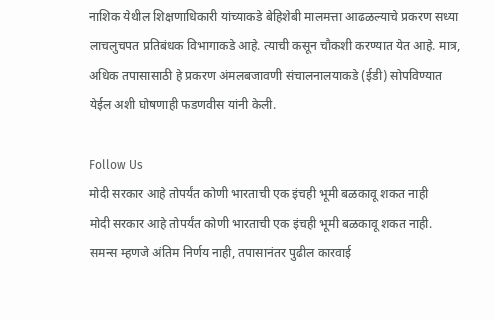नाशिक येथील शिक्षणाधिकारी यांच्याकडे बेहिशेबी मालमत्ता आढळल्याचे प्रकरण सध्या लाचलुचपत प्रतिबंधक विभागाकडे आहे. त्याची कसून चौकशी करण्यात येत आहे. मात्र, अधिक तपासासाठी हे प्रकरण अंमलबजावणी संचालनालयाकडे (ईडी) सोपविण्यात येईल अशी घोषणाही फडणवीस यांनी केली.

Follow Us
मोदी सरकार आहे तोपर्यंत कोणी भारताची एक इंचही भूमी बळकावू शकत नाही
मोदी सरकार आहे तोपर्यंत कोणी भारताची एक इंचही भूमी बळकावू शकत नाही.
समन्स म्हणजे अंतिम निर्णय नाही, तपासानंतर पुढील कारवाई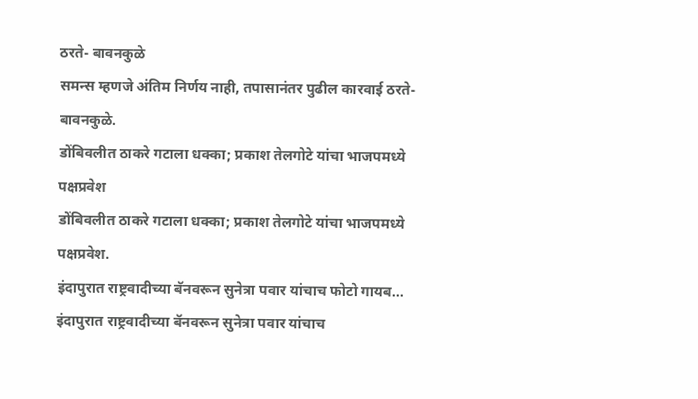ठरते- बावनकुळे
समन्स म्हणजे अंतिम निर्णय नाही, तपासानंतर पुढील कारवाई ठरते- बावनकुळे.
डोंबिवलीत ठाकरे गटाला धक्का; प्रकाश तेलगोटे यांचा भाजपमध्ये पक्षप्रवेश
डोंबिवलीत ठाकरे गटाला धक्का; प्रकाश तेलगोटे यांचा भाजपमध्ये पक्षप्रवेश.
इंदापुरात राष्ट्रवादीच्या बॅनवरून सुनेत्रा पवार यांचाच फोटो गायब...
इंदापुरात राष्ट्रवादीच्या बॅनवरून सुनेत्रा पवार यांचाच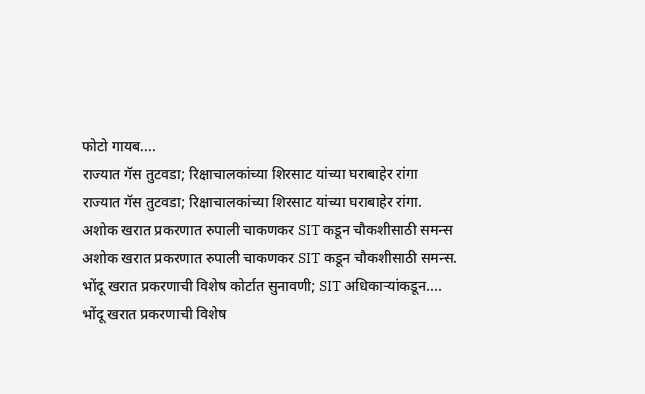फोटो गायब....
राज्यात गॅस तुटवडा; रिक्षाचालकांच्या शिरसाट यांच्या घराबाहेर रांगा
राज्यात गॅस तुटवडा; रिक्षाचालकांच्या शिरसाट यांच्या घराबाहेर रांगा.
अशोक खरात प्रकरणात रुपाली चाकणकर SIT कडून चौकशीसाठी समन्स
अशोक खरात प्रकरणात रुपाली चाकणकर SIT कडून चौकशीसाठी समन्स.
भोंदू खरात प्रकरणाची विशेष कोर्टात सुनावणी; SIT अधिकाऱ्यांकडून....
भोंदू खरात प्रकरणाची विशेष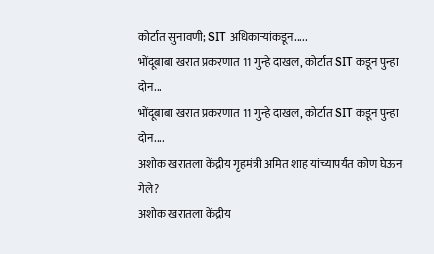कोर्टात सुनावणी; SIT अधिकाऱ्यांकडून.....
भोंदूबाबा खरात प्रकरणात 11 गुन्हे दाखल, कोर्टात SIT कडून पुन्हा दोन...
भोंदूबाबा खरात प्रकरणात 11 गुन्हे दाखल, कोर्टात SIT कडून पुन्हा दोन....
अशोक खरातला केंद्रीय गृहमंत्री अमित शाह यांच्यापर्यंत कोण घेऊन गेले?
अशोक खरातला केंद्रीय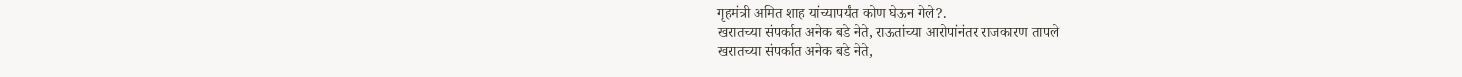गृहमंत्री अमित शाह यांच्यापर्यंत कोण घेऊन गेले?.
खरातच्या संपर्कात अनेक बडे नेते, राऊतांच्या आरोपांनंतर राजकारण तापले
खरातच्या संपर्कात अनेक बडे नेते,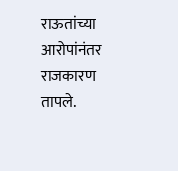राऊतांच्या आरोपांनंतर राजकारण तापले.